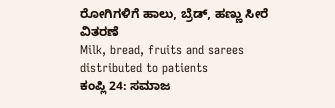ರೋಗಿಗಳಿಗೆ ಹಾಲು, ಬ್ರೆಡ್, ಹಣ್ಣು ಸೀರೆ ವಿತರಣೆ
Milk, bread, fruits and sarees distributed to patients
ಕಂಪ್ಲಿ 24: ಸಮಾಜ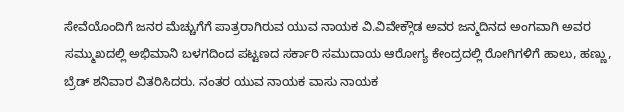ಸೇವೆಯೊಂದಿಗೆ ಜನರ ಮೆಚ್ಚುಗೆಗೆ ಪಾತ್ರರಾಗಿರುವ ಯುವ ನಾಯಕ ವಿ.ವಿವೇಕ್ಗೌಡ ಅವರ ಜನ್ಮದಿನದ ಅಂಗವಾಗಿ ಅವರ ಸಮ್ಮುಖದಲ್ಲಿ ಅಭಿಮಾನಿ ಬಳಗದಿಂದ ಪಟ್ಟಣದ ಸರ್ಕಾರಿ ಸಮುದಾಯ ಆರೋಗ್ಯ ಕೇಂದ್ರದಲ್ಲಿ ರೋಗಿಗಳಿಗೆ ಹಾಲು, ಹಣ್ಣು, ಬ್ರೆಡ್ ಶನಿವಾರ ವಿತರಿಸಿದರು. ನಂತರ ಯುವ ನಾಯಕ ವಾಸು ನಾಯಕ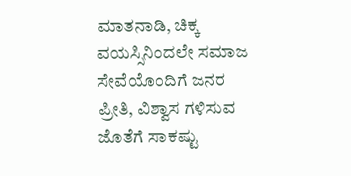ಮಾತನಾಡಿ, ಚಿಕ್ಕ ವಯಸ್ಸಿನಿಂದಲೇ ಸಮಾಜ ಸೇವೆಯೊಂದಿಗೆ ಜನರ ಪ್ರೀತಿ, ವಿಶ್ವಾಸ ಗಳಿಸುವ ಜೊತೆಗೆ ಸಾಕಷ್ಟು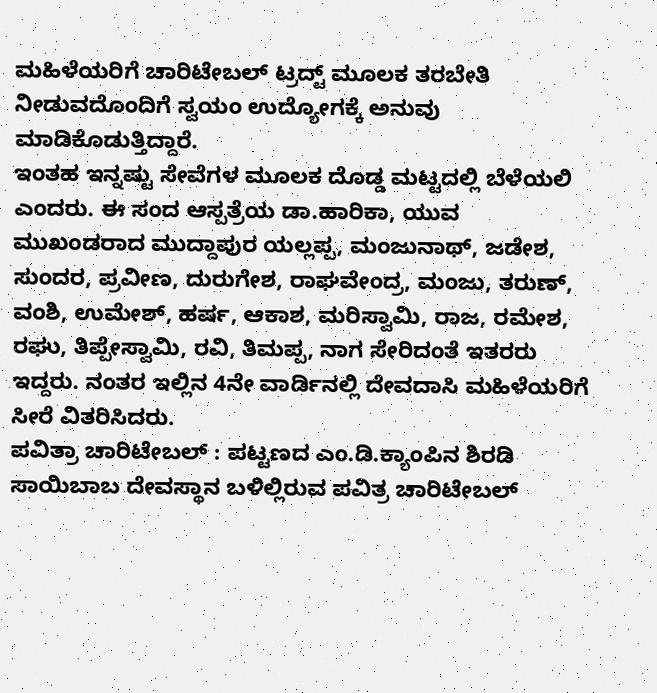ಮಹಿಳೆಯರಿಗೆ ಚಾರಿಟೇಬಲ್ ಟ್ರದ್ಟ್ ಮೂಲಕ ತರಬೇತಿ ನೀಡುವದೊಂದಿಗೆ ಸ್ವಯಂ ಉದ್ಯೋಗಕ್ಕೆ ಅನುವು ಮಾಡಿಕೊಡುತ್ತಿದ್ದಾರೆ.
ಇಂತಹ ಇನ್ನಷ್ಟು ಸೇವೆಗಳ ಮೂಲಕ ದೊಡ್ಡ ಮಟ್ಟದಲ್ಲಿ ಬೆಳೆಯಲಿ ಎಂದರು. ಈ ಸಂದ ಆಸ್ಪತ್ರೆಯ ಡಾ.ಹಾರಿಕಾ, ಯುವ ಮುಖಂಡರಾದ ಮುದ್ದಾಪುರ ಯಲ್ಲಪ್ಪ, ಮಂಜುನಾಥ್, ಜಡೇಶ, ಸುಂದರ, ಪ್ರವೀಣ, ದುರುಗೇಶ, ರಾಘವೇಂದ್ರ, ಮಂಜು, ತರುಣ್, ವಂಶಿ, ಉಮೇಶ್, ಹರ್ಷ, ಆಕಾಶ, ಮರಿಸ್ವಾಮಿ, ರಾಜ, ರಮೇಶ, ರಘು, ತಿಪ್ಪೇಸ್ವಾಮಿ, ರವಿ, ತಿಮಪ್ಪ, ನಾಗ ಸೇರಿದಂತೆ ಇತರರು ಇದ್ದರು. ನಂತರ ಇಲ್ಲಿನ 4ನೇ ವಾರ್ಡಿನಲ್ಲಿ ದೇವದಾಸಿ ಮಹಿಳೆಯರಿಗೆ ಸೀರೆ ವಿತರಿಸಿದರು.
ಪವಿತ್ರಾ ಚಾರಿಟೇಬಲ್ : ಪಟ್ಟಣದ ಎಂ.ಡಿ.ಕ್ಯಾಂಪಿನ ಶಿರಡಿ ಸಾಯಿಬಾಬ ದೇವಸ್ಥಾನ ಬಳಿಲ್ಲಿರುವ ಪವಿತ್ರ ಚಾರಿಟೇಬಲ್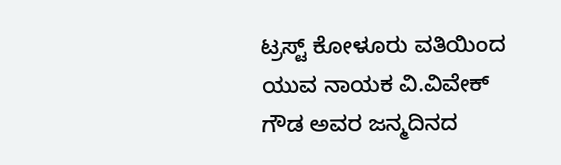ಟ್ರಸ್ಟ್ ಕೋಳೂರು ವತಿಯಿಂದ ಯುವ ನಾಯಕ ವಿ.ವಿವೇಕ್ ಗೌಡ ಅವರ ಜನ್ಮದಿನದ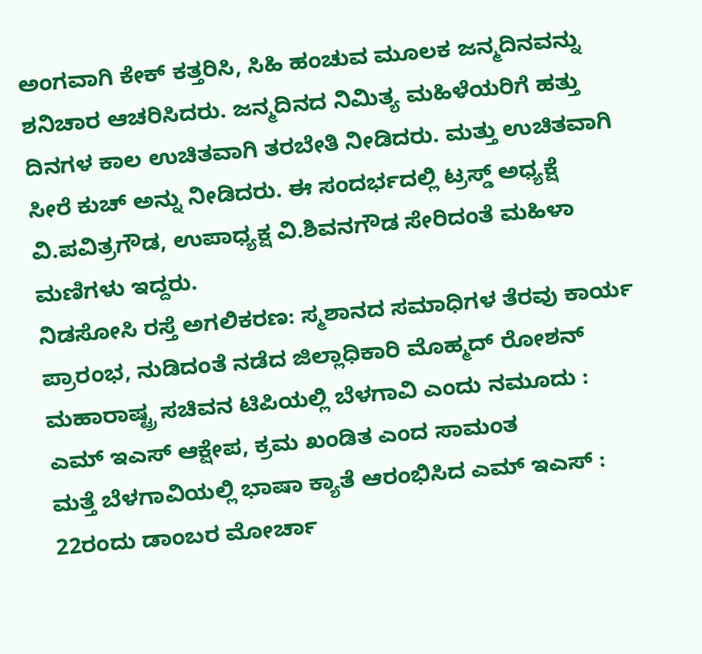ಅಂಗವಾಗಿ ಕೇಕ್ ಕತ್ತರಿಸಿ, ಸಿಹಿ ಹಂಚುವ ಮೂಲಕ ಜನ್ಮದಿನವನ್ನು ಶನಿಚಾರ ಆಚರಿಸಿದರು. ಜನ್ಮದಿನದ ನಿಮಿತ್ಯ ಮಹಿಳೆಯರಿಗೆ ಹತ್ತು ದಿನಗಳ ಕಾಲ ಉಚಿತವಾಗಿ ತರಬೇತಿ ನೀಡಿದರು. ಮತ್ತು ಉಚಿತವಾಗಿ ಸೀರೆ ಕುಚ್ ಅನ್ನು ನೀಡಿದರು. ಈ ಸಂದರ್ಭದಲ್ಲಿ ಟ್ರಸ್ಡ್ ಅಧ್ಯಕ್ಷೆ ವಿ.ಪವಿತ್ರಗೌಡ, ಉಪಾಧ್ಯಕ್ಷ ವಿ.ಶಿವನಗೌಡ ಸೇರಿದಂತೆ ಮಹಿಳಾ ಮಣಿಗಳು ಇದ್ದರು.
ನಿಡಸೋಸಿ ರಸ್ತೆ ಅಗಲಿಕರಣ: ಸ್ಮಶಾನದ ಸಮಾಧಿಗಳ ತೆರವು ಕಾರ್ಯ ಪ್ರಾರಂಭ, ನುಡಿದಂತೆ ನಡೆದ ಜಿಲ್ಲಾಧಿಕಾರಿ ಮೊಹ್ಮದ್ ರೋಶನ್
ಮಹಾರಾಷ್ಟ್ರ ಸಚಿವನ ಟಿಪಿಯಲ್ಲಿ ಬೆಳಗಾವಿ ಎಂದು ನಮೂದು : ಎಮ್ ಇಎಸ್ ಆಕ್ಷೇಪ, ಕ್ರಮ ಖಂಡಿತ ಎಂದ ಸಾಮಂತ
ಮತ್ತೆ ಬೆಳಗಾವಿಯಲ್ಲಿ ಭಾಷಾ ಕ್ಯಾತೆ ಆರಂಭಿಸಿದ ಎಮ್ ಇಎಸ್ : 22ರಂದು ಡಾಂಬರ ಮೋರ್ಚಾ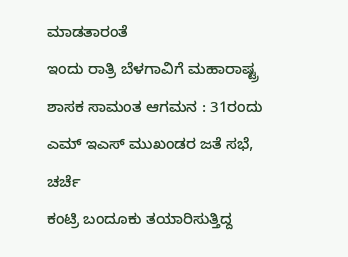ಮಾಡತಾರಂತೆ
ಇಂದು ರಾತ್ರಿ ಬೆಳಗಾವಿಗೆ ಮಹಾರಾಷ್ಟ್ರ ಶಾಸಕ ಸಾಮಂತ ಆಗಮನ : 31ರಂದು ಎಮ್ ಇಎಸ್ ಮುಖಂಡರ ಜತೆ ಸಭೆ, ಚರ್ಚೆ
ಕಂಟ್ರಿ ಬಂದೂಕು ತಯಾರಿಸುತ್ತಿದ್ದ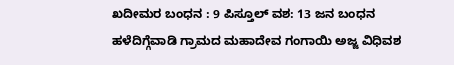ಖದೀಮರ ಬಂಧನ : 9 ಪಿಸ್ತೂಲ್ ವಶ: 13 ಜನ ಬಂಧನ
ಹಳೆದಿಗ್ಗೆವಾಡಿ ಗ್ರಾಮದ ಮಹಾದೇವ ಗಂಗಾಯಿ ಅಜ್ಜ ವಿಧಿವಶ